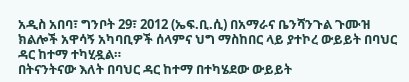አዲስ አበባ፣ ግንቦት 29፣ 2012 (ኤፍ.ቢ.ሲ) በአማራና ቤንሻንጉል ጉሙዝ ክልሎች አዋሳኝ አካባቢዎች ሰላምና ህግ ማስከበር ላይ ያተኮረ ውይይት በባህር ዳር ከተማ ተካሂዷል።
በትናንትናው እለት በባህር ዳር ከተማ በተካሄደው ውይይት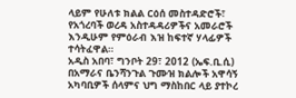ላይም የሁለቱ ክልል ርዕሰ መስተዳድሮች፣ የአጎረባች ወረዳ አስተዳዳሪዎችና አመራሮች እንዲሁም የምዕራብ እዝ ከፍተኛ ሃላፊዎች ተሳትፈዋል።
አዲስ አበባ፣ ግንቦት 29፣ 2012 (ኤፍ.ቢ.ሲ) በአማራና ቤንሻንጉል ጉሙዝ ክልሎች አዋሳኝ አካባቢዎች ሰላምና ህግ ማስከበር ላይ ያተኮረ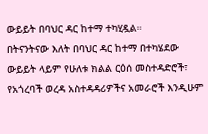ውይይት በባህር ዳር ከተማ ተካሂዷል።
በትናንትናው እለት በባህር ዳር ከተማ በተካሄደው ውይይት ላይም የሁለቱ ክልል ርዕሰ መስተዳድሮች፣ የአጎረባች ወረዳ አስተዳዳሪዎችና አመራሮች እንዲሁም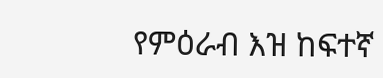የምዕራብ እዝ ከፍተኛ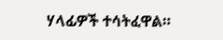ሃላፊዎች ተሳትፈዋል።